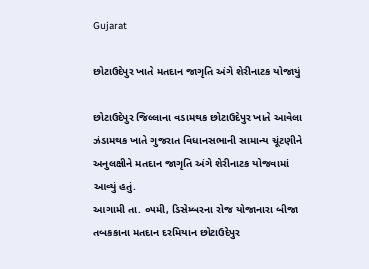Gujarat

છોટાઉદેપુર ખાતે મતદાન જાગૃતિ અંગે શેરીનાટક યોજાયું

છોટાઉદેપુર જિલ્લાના વડામથક છોટાઉદેપુર ખાતે આવેલા ઝંડામથક ખાતે ગુજરાત વિધાનસભાની સામાન્ય ચૂંટણીને અનુલક્ષીને મતદાન જાગૃતિ અંગે શેરીનાટક યોજવામાં આવ્યું હતું.
આગામી તા. ૦૫મી, ડિસેમ્બરના રોજ યોજાનારા બીજા તબકકાના મતદાન દરમિયાન છોટાઉદેપુર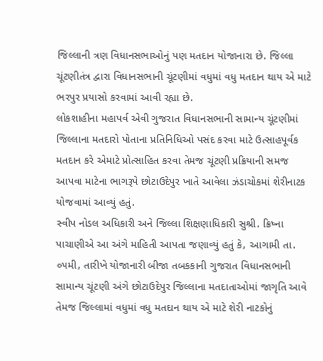જિલ્લાની ત્રણ વિધાનસભાઓનું પણ મતદાન યોજાનારા છે. જિલ્લા ચૂંટણીતંત્ર દ્વારા વિધાનસભાની ચૂંટણીમાં વધુમાં વધુ મતદાન થાય એ માટે ભરપુર પ્રયાસો કરવામાં આવી રહ્યા છે.
લોકશાહીના મહાપર્વ એવી ગુજરાત વિધાનસભાની સામાન્ય ચૂંટણીમાં જિલ્લાના મતદારો પોતાના પ્રતિનિધિઓ પસંદ કરવા માટે ઉત્સાહપૂર્વક મતદાન કરે એમાટે પ્રોત્સાહિત કરવા તેમજ ચૂંટણી પ્રક્રિયાની સમજ આપવા માટેના ભાગરૂપે છોટાઉદેપુર ખાતે આવેલા ઝંડાચોકમાં શેરીનાટક યોજવામાં આવ્યું હતું.
સ્વીપ નોડલ અધિકારી અને જિલ્લા શિક્ષણાધિકારી સુશ્રી. ક્રિષ્ના પાચાણીએ આ અંગે માહિતી આપતા જણાવ્યું હતું કે, આગામી તા. ૦૫મી, તારીખે યોજાનારી બીજા તબકકાની ગુજરાત વિધાનસભાની સામાન્ય ચૂંટણી અંગે છોટાઉદેપુર જિલ્લાના મતદાતાઓમાં જાગૃતિ આવે તેમજ જિલ્લામાં વધુમાં વધુ મતદાન થાય એ માટે શેરી નાટકોનું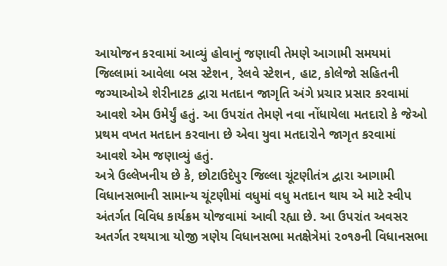આયોજન કરવામાં આવ્યું હોવાનું જણાવી તેમણે આગામી સમયમાં જિલ્લામાં આવેલા બસ સ્ટેશન, રેલવે સ્ટેશન, હાટ, કોલેજો સહિતની જગ્યાઓએ શેરીનાટક દ્વારા મતદાન જાગૃતિ અંગે પ્રચાર પ્રસાર કરવામાં આવશે એમ ઉમેર્યું હતું. આ ઉપરાંત તેમણે નવા નોંધાયેલા મતદારો કે જેઓ પ્રથમ વખત મતદાન કરવાના છે એવા યુવા મતદારોને જાગૃત કરવામાં આવશે એમ જણાવ્યું હતું.
અત્રે ઉલ્લેખનીય છે કે, છોટાઉદેપુર જિલ્લા ચૂંટણીતંત્ર દ્વારા આગામી વિધાનસભાની સામાન્ય ચૂંટણીમાં વધુમાં વધુ મતદાન થાય એ માટે સ્વીપ અંતર્ગત વિવિધ કાર્યક્રમ યોજવામાં આવી રહ્યા છે. આ ઉપરાંત અવસર અતર્ગત રથયાત્રા યોજી ત્રણેય વિધાનસભા મતક્ષેત્રેમાં ૨૦૧૭ની વિધાનસભા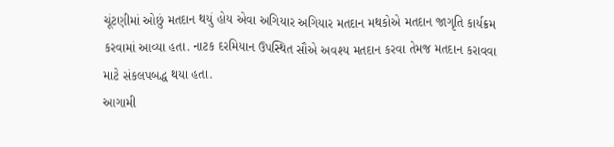ચૂંટણીમાં ઓછું મતદાન થયું હોય એવા અગિયાર અગિયાર મતદાન મથકોએ મતદાન જાગૃતિ કાર્યક્રમ કરવામાં આવ્યા હતા. નાટક દરમિયાન ઉપસ્થિત સૌએ અવશ્ય મતદાન કરવા તેમજ મતદાન કરાવવા માટે સંકલપબદ્ધ થયા હતા.
આગામી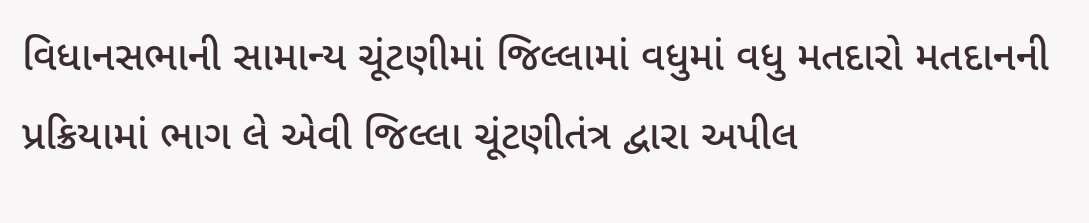વિધાનસભાની સામાન્ય ચૂંટણીમાં જિલ્લામાં વધુમાં વધુ મતદારો મતદાનની પ્રક્રિયામાં ભાગ લે એવી જિલ્લા ચૂંટણીતંત્ર દ્વારા અપીલ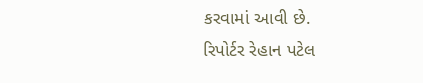કરવામાં આવી છે.
રિપોર્ટર રેહાન પટેલ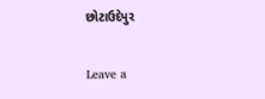છોટાઉદેપુર

Leave a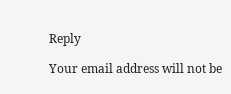Reply

Your email address will not be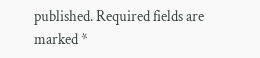published. Required fields are marked *